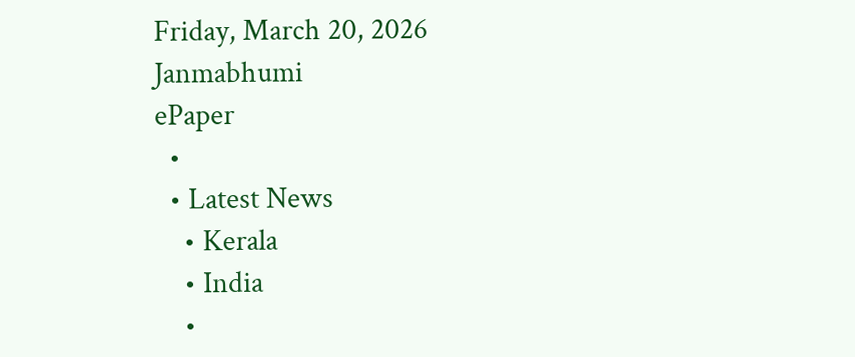Friday, March 20, 2026
Janmabhumi
ePaper
  •
  • Latest News
    • Kerala
    • India
    •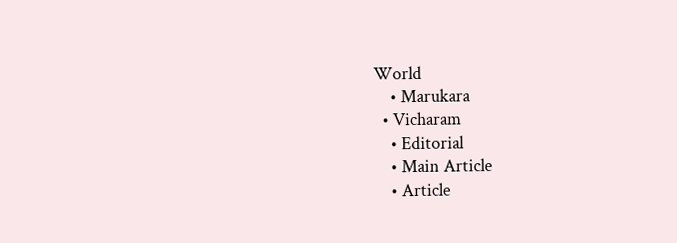World
    • Marukara
  • Vicharam
    • Editorial
    • Main Article
    • Article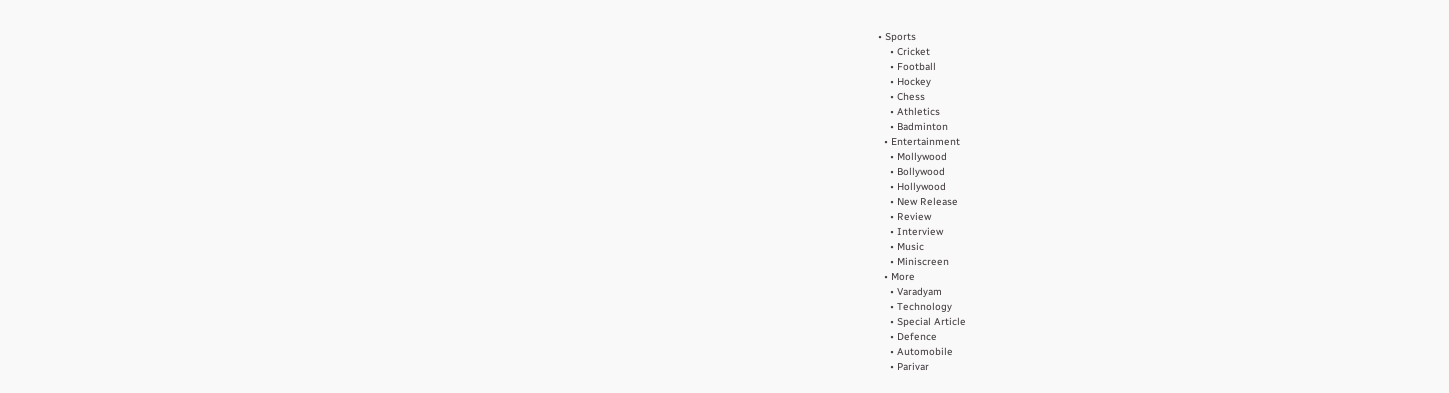• Sports
    • Cricket
    • Football
    • Hockey
    • Chess
    • Athletics
    • Badminton
  • Entertainment
    • Mollywood
    • Bollywood
    • Hollywood
    • New Release
    • Review
    • Interview
    • Music
    • Miniscreen
  • More
    • Varadyam
    • Technology
    • Special Article
    • Defence
    • Automobile
    • Parivar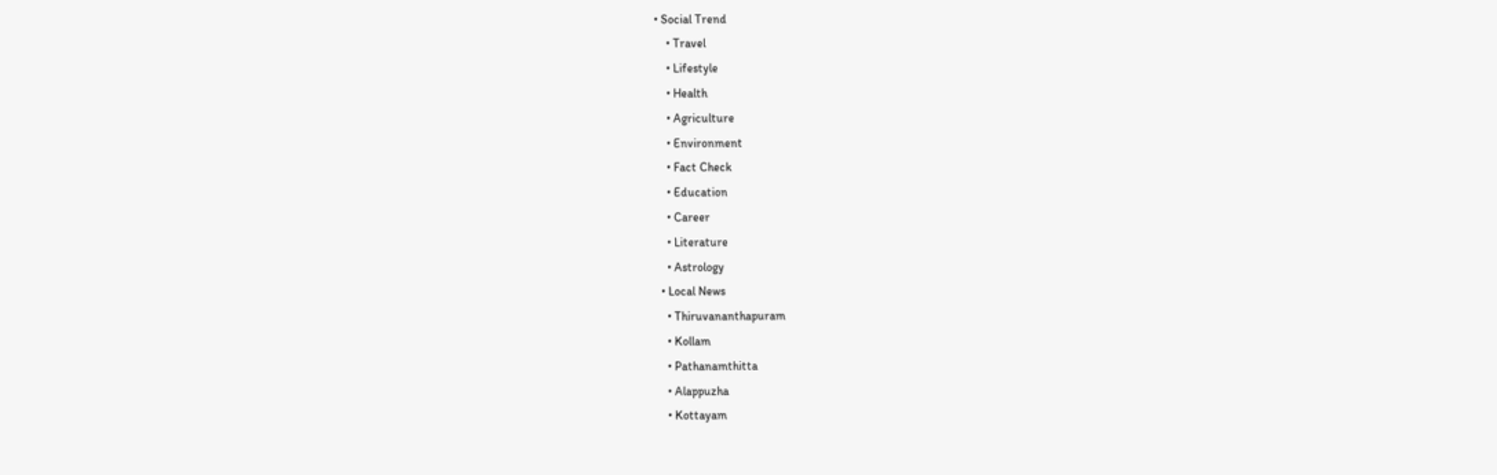• Social Trend
    • Travel
    • Lifestyle
    • Health
    • Agriculture
    • Environment
    • Fact Check
    • Education
    • Career
    • Literature
    • Astrology
  • Local News
    • Thiruvananthapuram
    • Kollam
    • Pathanamthitta
    • Alappuzha
    • Kottayam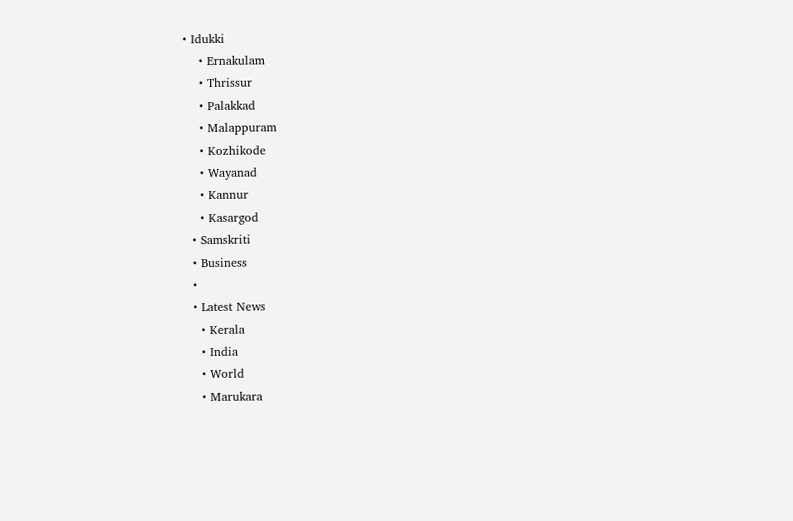• Idukki
    • Ernakulam
    • Thrissur
    • Palakkad
    • Malappuram
    • Kozhikode
    • Wayanad
    • Kannur
    • Kasargod
  • Samskriti
  • Business
  •
  • Latest News
    • Kerala
    • India
    • World
    • Marukara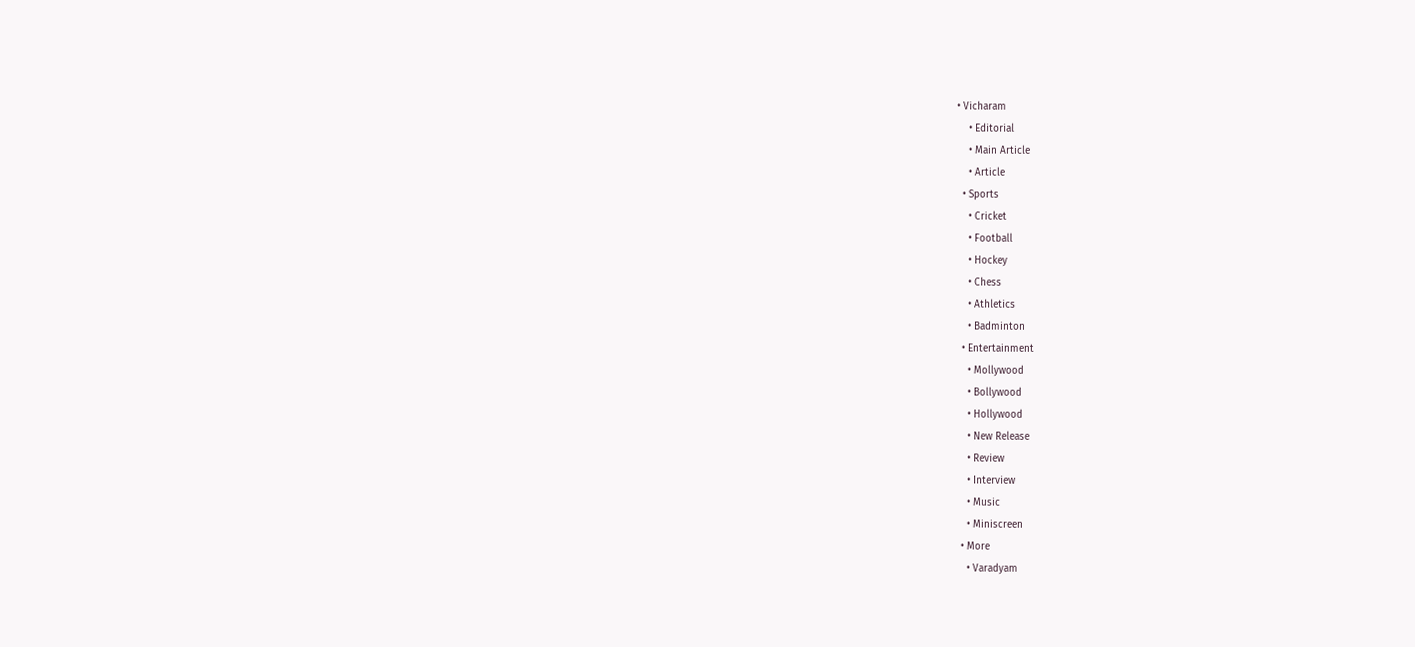• Vicharam
    • Editorial
    • Main Article
    • Article
  • Sports
    • Cricket
    • Football
    • Hockey
    • Chess
    • Athletics
    • Badminton
  • Entertainment
    • Mollywood
    • Bollywood
    • Hollywood
    • New Release
    • Review
    • Interview
    • Music
    • Miniscreen
  • More
    • Varadyam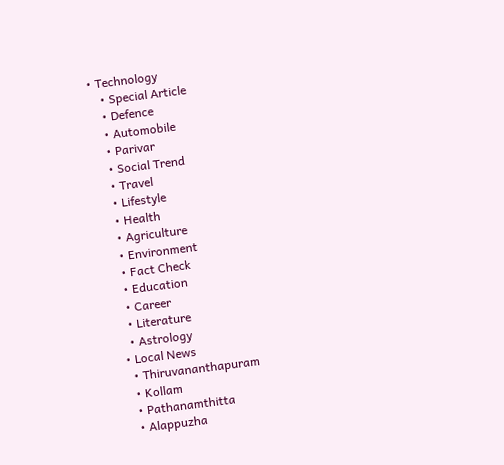• Technology
    • Special Article
    • Defence
    • Automobile
    • Parivar
    • Social Trend
    • Travel
    • Lifestyle
    • Health
    • Agriculture
    • Environment
    • Fact Check
    • Education
    • Career
    • Literature
    • Astrology
  • Local News
    • Thiruvananthapuram
    • Kollam
    • Pathanamthitta
    • Alappuzha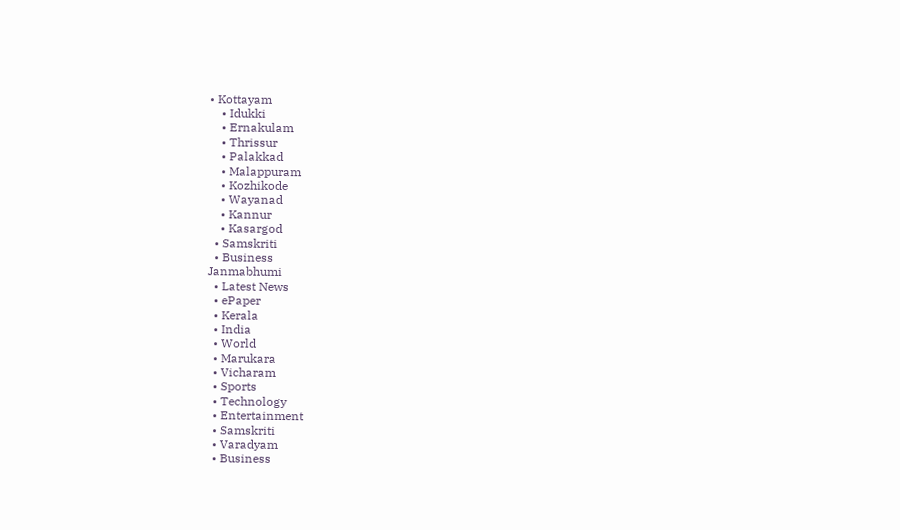• Kottayam
    • Idukki
    • Ernakulam
    • Thrissur
    • Palakkad
    • Malappuram
    • Kozhikode
    • Wayanad
    • Kannur
    • Kasargod
  • Samskriti
  • Business
Janmabhumi
  • Latest News
  • ePaper
  • Kerala
  • India
  • World
  • Marukara
  • Vicharam
  • Sports
  • Technology
  • Entertainment
  • Samskriti
  • Varadyam
  • Business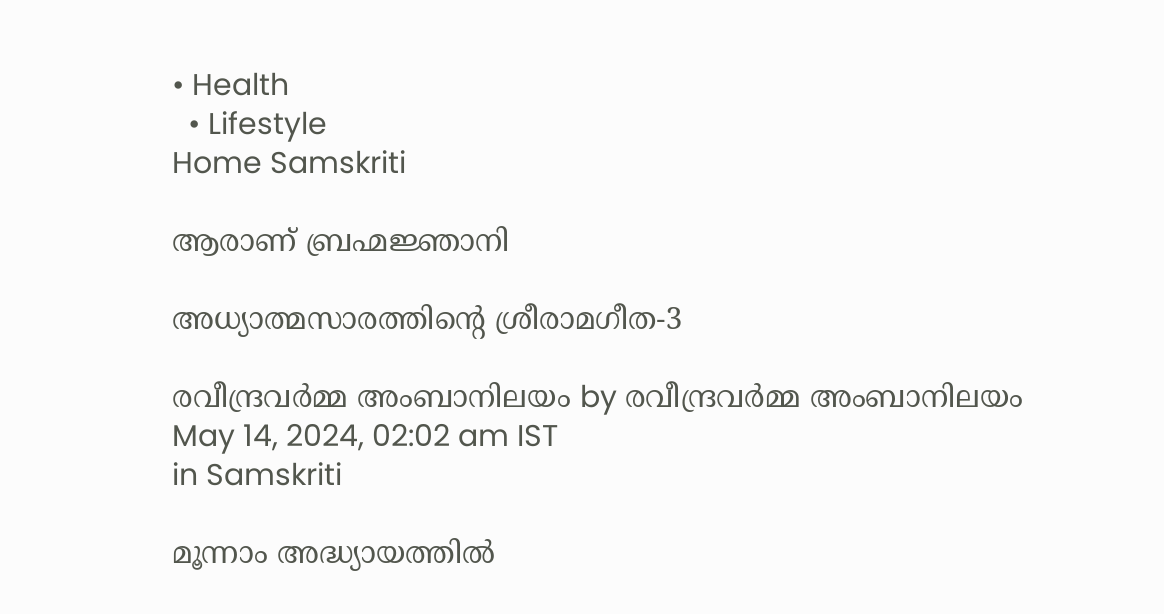• Health
  • Lifestyle
Home Samskriti

ആരാണ് ബ്രഹ്മജ്ഞാനി

അധ്യാത്മസാരത്തിന്റെ ശ്രീരാമഗീത-3

രവീന്ദ്രവര്‍മ്മ അംബാനിലയം by രവീന്ദ്രവര്‍മ്മ അംബാനിലയം
May 14, 2024, 02:02 am IST
in Samskriti

മൂന്നാം അദ്ധ്യായത്തില്‍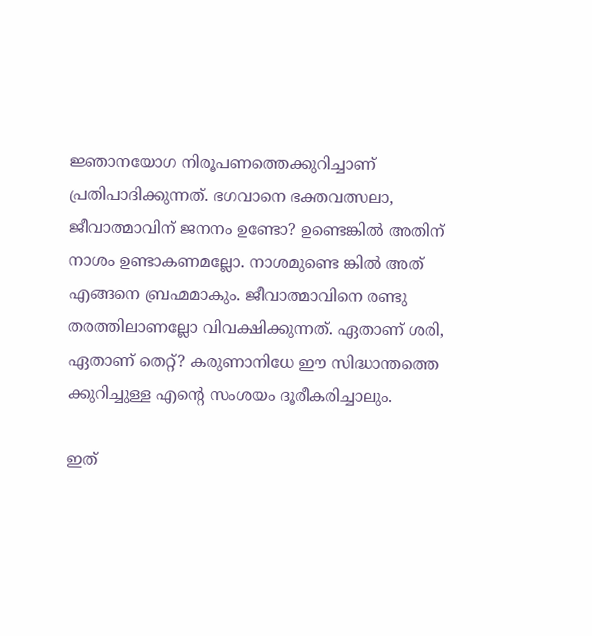ജ്ഞാനയോഗ നിരൂപണത്തെക്കുറിച്ചാണ് പ്രതിപാദിക്കുന്നത്. ഭഗവാനെ ഭക്തവത്സലാ, ജീവാത്മാവിന് ജനനം ഉണ്ടോ? ഉണ്ടെങ്കില്‍ അതിന് നാശം ഉണ്ടാകണമല്ലോ. നാശമുണ്ടെ ങ്കില്‍ അത് എങ്ങനെ ബ്രഹ്മമാകും. ജീവാത്മാവിനെ രണ്ടു തരത്തിലാണല്ലോ വിവക്ഷിക്കുന്നത്. ഏതാണ് ശരി, ഏതാണ് തെറ്റ്? കരുണാനിധേ ഈ സിദ്ധാന്തത്തെ ക്കുറിച്ചുള്ള എന്റെ സംശയം ദൂരീകരിച്ചാലും.

ഇത്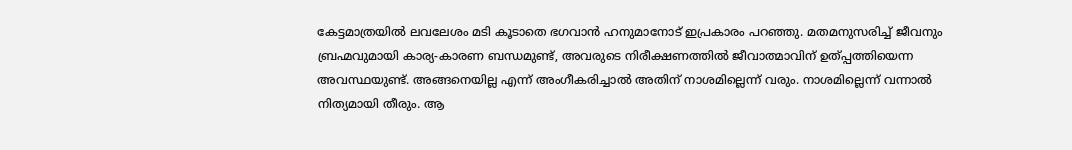കേട്ടമാത്രയില്‍ ലവലേശം മടി കൂടാതെ ഭഗവാന്‍ ഹനുമാനോട് ഇപ്രകാരം പറഞ്ഞു. മതമനുസരിച്ച് ജീവനും ബ്രഹ്മവുമായി കാര്യ-കാരണ ബന്ധമുണ്ട്, അവരുടെ നിരീക്ഷണത്തില്‍ ജീവാത്മാവിന് ഉത്പ്പത്തിയെന്ന അവസ്ഥയുണ്ട്. അങ്ങനെയില്ല എന്ന് അംഗീകരിച്ചാല്‍ അതിന് നാശമില്ലെന്ന് വരും. നാശമില്ലെന്ന് വന്നാല്‍ നിത്യമായി തീരും. ആ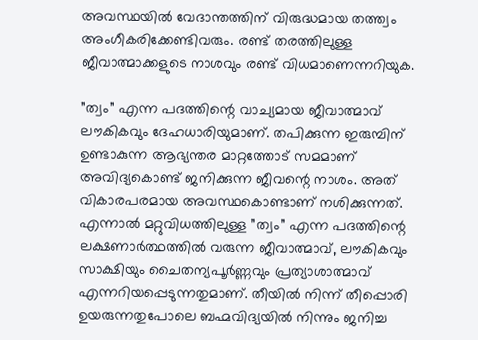അവസ്ഥയില്‍ വേദാന്തത്തിന് വിരുദ്ധമായ തത്ത്വം അംഗീകരിക്കേണ്ടിവരും. രണ്ട് തരത്തിലുള്ള ജീവാത്മാക്കളുടെ നാശവും രണ്ട് വിധമാണെന്നറിയുക.

”ത്വം” എന്ന പദത്തിന്റെ വാച്യമായ ജീവാത്മാവ് ലൗകികവും ദേഹധാരിയുമാണ്. തപിക്കുന്ന ഇരുമ്പിന് ഉണ്ടാകുന്ന ആഭ്യന്തര മാറ്റത്തോട് സമമാണ് അവിദ്യകൊണ്ട് ജനിക്കുന്ന ജീവന്റെ നാശം. അത് വികാരപരമായ അവസ്ഥകൊണ്ടാണ് നശിക്കുന്നത്. എന്നാല്‍ മറ്റുവിധത്തിലുള്ള ”ത്വം” എന്ന പദത്തിന്റെ ലക്ഷണാര്‍ത്ഥത്തില്‍ വരുന്ന ജീവാത്മാവ്, ലൗകികവും സാക്ഷിയും ചൈതന്യപൂര്‍ണ്ണവും പ്രത്യാശാത്മാവ് എന്നറിയപ്പെടുന്നതുമാണ്. തീയില്‍ നിന്ന് തീപ്പൊരി ഉയരുന്നതുപോലെ ബഹ്മവിദ്യയില്‍ നിന്നും ജനിച്ച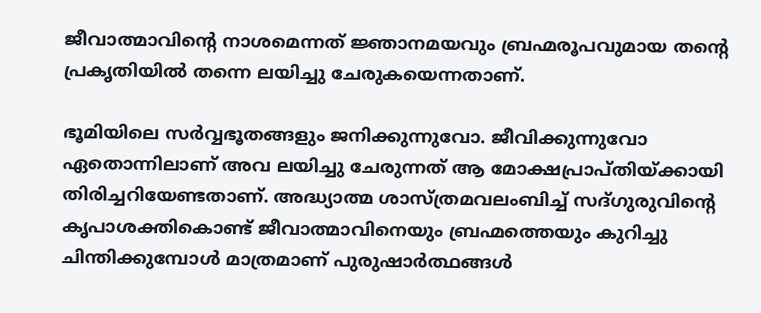ജീവാത്മാവിന്റെ നാശമെന്നത് ജ്ഞാനമയവും ബ്രഹ്മരൂപവുമായ തന്റെ പ്രകൃതിയില്‍ തന്നെ ലയിച്ചു ചേരുകയെന്നതാണ്.

ഭൂമിയിലെ സര്‍വ്വഭൂതങ്ങളും ജനിക്കുന്നുവോ. ജീവിക്കുന്നുവോ ഏതൊന്നിലാണ് അവ ലയിച്ചു ചേരുന്നത് ആ മോക്ഷപ്രാപ്തിയ്‌ക്കായി തിരിച്ചറിയേണ്ടതാണ്. അദ്ധ്യാത്മ ശാസ്ത്രമവലംബിച്ച് സദ്ഗുരുവിന്റെ കൃപാശക്തികൊണ്ട് ജീവാത്മാവിനെയും ബ്രഹ്മത്തെയും കുറിച്ചു ചിന്തിക്കുമ്പോള്‍ മാത്രമാണ് പുരുഷാര്‍ത്ഥങ്ങള്‍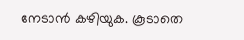നേടാന്‍ കഴിയുക. കൂടാതെ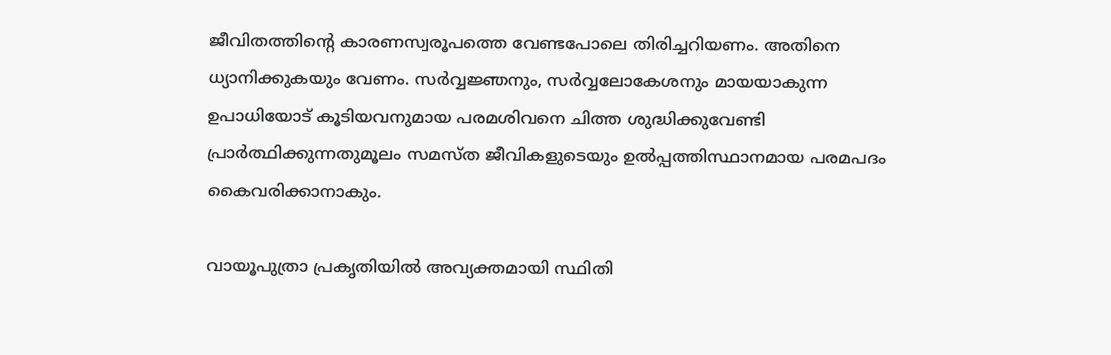ജീവിതത്തിന്റെ കാരണസ്വരൂപത്തെ വേണ്ടപോലെ തിരിച്ചറിയണം. അതിനെ ധ്യാനിക്കുകയും വേണം. സര്‍വ്വജ്ഞനും, സര്‍വ്വലോകേശനും മായയാകുന്ന ഉപാധിയോട് കൂടിയവനുമായ പരമശിവനെ ചിത്ത ശുദ്ധിക്കുവേണ്ടി പ്രാര്‍ത്ഥിക്കുന്നതുമൂലം സമസ്ത ജീവികളുടെയും ഉല്‍പ്പത്തിസ്ഥാനമായ പരമപദം കൈവരിക്കാനാകും.

വായൂപുത്രാ പ്രകൃതിയില്‍ അവ്യക്തമായി സ്ഥിതി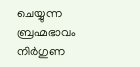ചെയ്യുന്ന ബ്രഹ്മഭാവം നിര്‍ഗുണ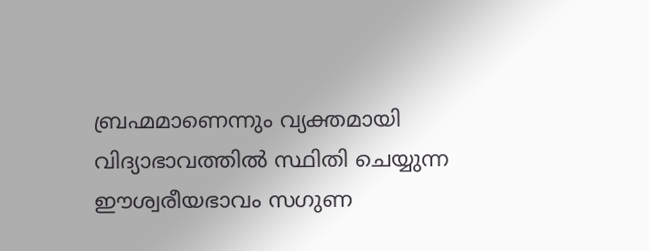ബ്രഹ്മമാണെന്നും വ്യക്തമായി വിദ്യാഭാവത്തില്‍ സ്ഥിതി ചെയ്യുന്ന ഈശ്വരീയഭാവം സഗുണ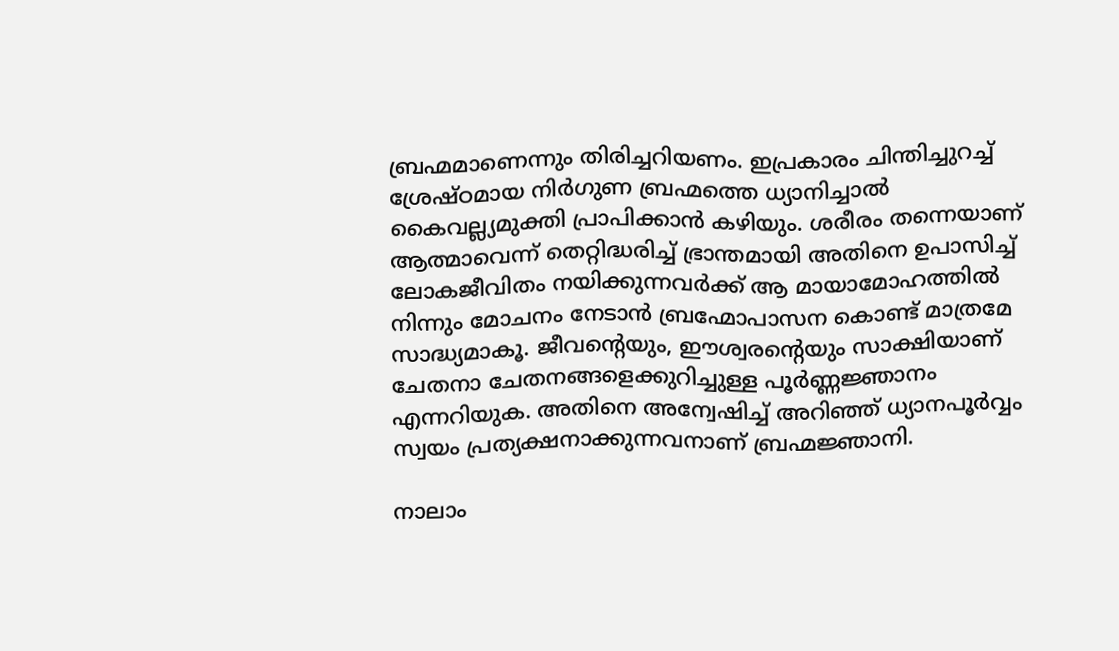ബ്രഹ്മമാണെന്നും തിരിച്ചറിയണം. ഇപ്രകാരം ചിന്തിച്ചുറച്ച് ശ്രേഷ്ഠമായ നിര്‍ഗുണ ബ്രഹ്മത്തെ ധ്യാനിച്ചാല്‍ കൈവല്ല്യമുക്തി പ്രാപിക്കാന്‍ കഴിയും. ശരീരം തന്നെയാണ് ആത്മാവെന്ന് തെറ്റിദ്ധരിച്ച് ഭ്രാന്തമായി അതിനെ ഉപാസിച്ച് ലോകജീവിതം നയിക്കുന്നവര്‍ക്ക് ആ മായാമോഹത്തില്‍ നിന്നും മോചനം നേടാന്‍ ബ്രഹ്മോപാസന കൊണ്ട് മാത്രമേ സാദ്ധ്യമാകൂ. ജീവന്റെയും, ഈശ്വരന്റെയും സാക്ഷിയാണ് ചേതനാ ചേതനങ്ങളെക്കുറിച്ചുള്ള പൂര്‍ണ്ണജ്ഞാനം എന്നറിയുക. അതിനെ അന്വേഷിച്ച് അറിഞ്ഞ് ധ്യാനപൂര്‍വ്വം സ്വയം പ്രത്യക്ഷനാക്കുന്നവനാണ് ബ്രഹ്മജ്ഞാനി.

നാലാം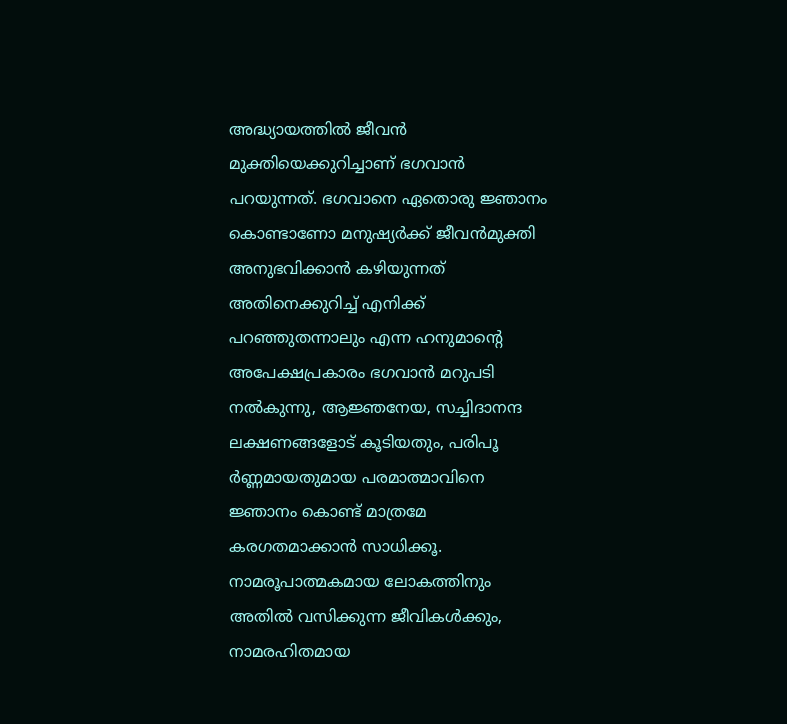അദ്ധ്യായത്തില്‍ ജീവന്‍ മുക്തിയെക്കുറിച്ചാണ് ഭഗവാന്‍ പറയുന്നത്. ഭഗവാനെ ഏതൊരു ജ്ഞാനം കൊണ്ടാണോ മനുഷ്യര്‍ക്ക് ജീവന്‍മുക്തി അനുഭവിക്കാന്‍ കഴിയുന്നത് അതിനെക്കുറിച്ച് എനിക്ക് പറഞ്ഞുതന്നാലും എന്ന ഹനുമാന്റെ അപേക്ഷപ്രകാരം ഭഗവാന്‍ മറുപടി നല്‍കുന്നു, ആജ്ഞനേയ, സച്ചിദാനന്ദ ലക്ഷണങ്ങളോട് കൂടിയതും, പരിപൂ
ര്‍ണ്ണമായതുമായ പരമാത്മാവിനെ ജ്ഞാനം കൊണ്ട് മാത്രമേ കരഗതമാക്കാന്‍ സാധിക്കൂ. നാമരൂപാത്മകമായ ലോകത്തിനും അതില്‍ വസിക്കുന്ന ജീവികള്‍ക്കും, നാമരഹിതമായ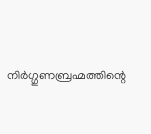നിര്‍ഗ്ഗുണബ്രഹ്മത്തിന്റെ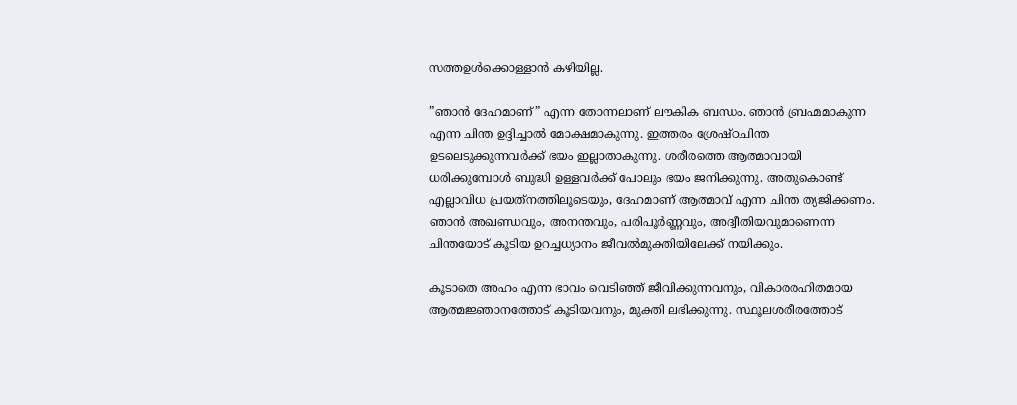സത്തഉള്‍ക്കൊള്ളാന്‍ കഴിയില്ല.

”ഞാന്‍ ദേഹമാണ്” എന്ന തോന്നലാണ് ലൗകിക ബന്ധം. ഞാന്‍ ബ്രഹ്മമാകുന്ന എന്ന ചിന്ത ഉദ്ദിച്ചാല്‍ മോക്ഷമാകുന്നു. ഇത്തരം ശ്രേഷ്ഠചിന്ത ഉടലെടുക്കുന്നവര്‍ക്ക് ഭയം ഇല്ലാതാകുന്നു. ശരീരത്തെ ആത്മാവായി ധരിക്കുമ്പോള്‍ ബുദ്ധി ഉള്ളവര്‍ക്ക് പോലും ഭയം ജനിക്കുന്നു. അതുകൊണ്ട് എല്ലാവിധ പ്രയത്‌നത്തിലൂടെയും, ദേഹമാണ് ആത്മാവ് എന്ന ചിന്ത ത്യജിക്കണം. ഞാന്‍ അഖണ്ഡവും, അനന്തവും, പരിപൂര്‍ണ്ണവും, അദ്വീതിയവുമാണെന്ന ചിന്തയോട് കൂടിയ ഉറച്ചധ്യാനം ജീവല്‍മുക്തിയിലേക്ക് നയിക്കും.

കൂടാതെ അഹം എന്ന ഭാവം വെടിഞ്ഞ് ജീവിക്കുന്നവനും, വികാരരഹിതമായ ആത്മജ്ഞാനത്തോട് കൂടിയവനും, മുക്തി ലഭിക്കുന്നു. സ്ഥൂലശരീരത്തോട്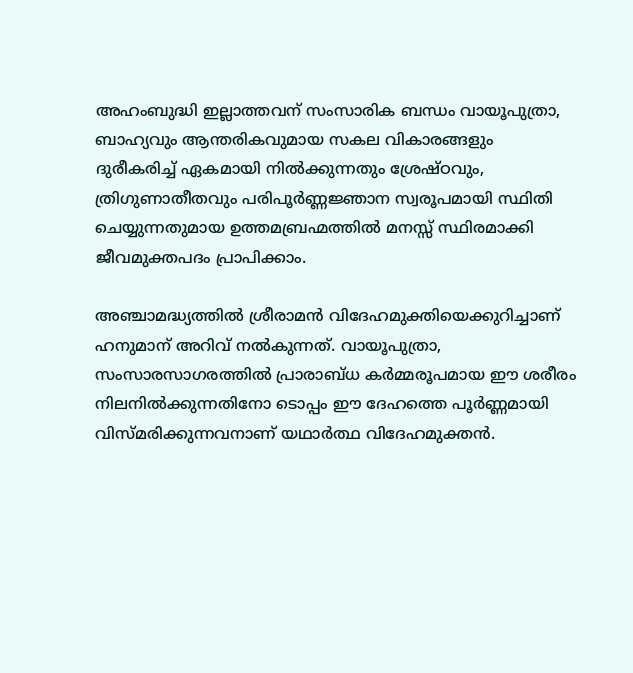അഹംബുദ്ധി ഇല്ലാത്തവന് സംസാരിക ബന്ധം വായൂപുത്രാ, ബാഹ്യവും ആന്തരികവുമായ സകല വികാരങ്ങളും ദുരീകരിച്ച് ഏകമായി നില്‍ക്കുന്നതും ശ്രേഷ്ഠവും, ത്രിഗുണാതീതവും പരിപൂര്‍ണ്ണജ്ഞാന സ്വരൂപമായി സ്ഥിതി ചെയ്യുന്നതുമായ ഉത്തമബ്രഹ്മത്തില്‍ മനസ്സ് സ്ഥിരമാക്കി ജീവമുക്തപദം പ്രാപിക്കാം.

അഞ്ചാമദ്ധ്യത്തില്‍ ശ്രീരാമന്‍ വിദേഹമുക്തിയെക്കുറിച്ചാണ് ഹനുമാന് അറിവ് നല്‍കുന്നത്. വായൂപുത്രാ, സംസാരസാഗരത്തില്‍ പ്രാരാബ്ധ കര്‍മ്മരൂപമായ ഈ ശരീരം നിലനില്‍ക്കുന്നതിനോ ടൊപ്പം ഈ ദേഹത്തെ പൂര്‍ണ്ണമായി വിസ്മരിക്കുന്നവനാണ് യഥാര്‍ത്ഥ വിദേഹമുക്തന്‍.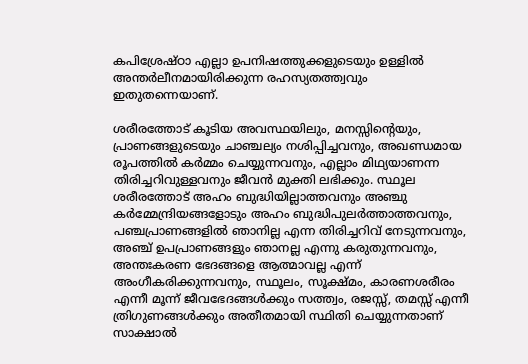കപിശ്രേഷ്ഠാ എല്ലാ ഉപനിഷത്തുക്കളുടെയും ഉള്ളില്‍ അന്തര്‍ലീനമായിരിക്കുന്ന രഹസ്യതത്ത്വവും ഇതുതന്നെയാണ്.

ശരീരത്തോട് കൂടിയ അവസ്ഥയിലും, മനസ്സിന്റെയും, പ്രാണങ്ങളുടെയും ചാഞ്ചല്യം നശിപ്പിച്ചവനും, അഖണ്ഡമായ രൂപത്തില്‍ കര്‍മ്മം ചെയ്യുന്നവനും, എല്ലാം മിഥ്യയാണന്ന തിരിച്ചറിവുള്ളവനും ജീവന്‍ മുക്തി ലഭിക്കും. സ്ഥൂല ശരീരത്തോട് അഹം ബുദ്ധിയില്ലാത്തവനും അഞ്ചു കര്‍മ്മേന്ദ്രിയങ്ങളോടും അഹം ബുദ്ധിപുലര്‍ത്താത്തവനും, പഞ്ചപ്രാണങ്ങളില്‍ ഞാനില്ല എന്ന തിരിച്ചറിവ് നേടുന്നവനും, അഞ്ച് ഉപപ്രാണങ്ങളും ഞാനല്ല എന്നു കരുതുന്നവനും, അന്തഃകരണ ഭേദങ്ങളെ ആത്മാവല്ല എന്ന് അംഗീകരിക്കുന്നവനും, സ്ഥൂലം, സൂക്ഷ്മം, കാരണശരീരം എന്നീ മൂന്ന് ജീവഭേദങ്ങള്‍ക്കും സത്ത്വം, രജസ്സ്, തമസ്സ് എന്നീ ത്രിഗുണങ്ങള്‍ക്കും അതീതമായി സ്ഥിതി ചെയ്യുന്നതാണ് സാക്ഷാല്‍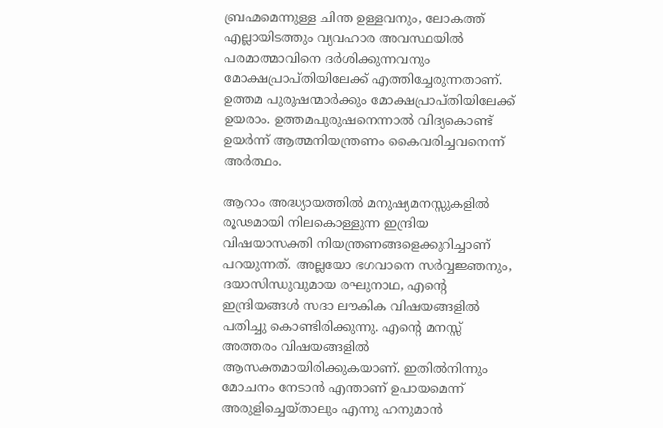ബ്രഹ്മമെന്നുള്ള ചിന്ത ഉള്ളവനും, ലോകത്ത് എല്ലായിടത്തും വ്യവഹാര അവസ്ഥയില്‍ പരമാത്മാവിനെ ദര്‍ശിക്കുന്നവനും മോക്ഷപ്രാപ്തിയിലേക്ക് എത്തിച്ചേരുന്നതാണ്. ഉത്തമ പുരുഷന്മാര്‍ക്കും മോക്ഷപ്രാപ്തിയിലേക്ക് ഉയരാം. ഉത്തമപുരുഷനെന്നാല്‍ വിദ്യകൊണ്ട് ഉയര്‍ന്ന് ആത്മനിയന്ത്രണം കൈവരിച്ചവനെന്ന് അര്‍ത്ഥം.

ആറാം അദ്ധ്യായത്തില്‍ മനുഷ്യമനസ്സുകളില്‍ രൂഢമായി നിലകൊള്ളുന്ന ഇന്ദ്രിയ വിഷയാസക്തി നിയന്ത്രണങ്ങളെക്കുറിച്ചാണ് പറയുന്നത്. അല്ലയോ ഭഗവാനെ സര്‍വ്വജ്ഞനും,
ദയാസിന്ധുവുമായ രഘുനാഥ, എന്റെ ഇന്ദ്രിയങ്ങള്‍ സദാ ലൗകിക വിഷയങ്ങളില്‍ പതിച്ചു കൊണ്ടിരിക്കുന്നു. എന്റെ മനസ്സ് അത്തരം വിഷയങ്ങളില്‍ ആസക്തമായിരിക്കുകയാണ്. ഇതില്‍നിന്നും മോചനം നേടാന്‍ എന്താണ് ഉപായമെന്ന് അരുളിച്ചെയ്താലും എന്നു ഹനുമാന്‍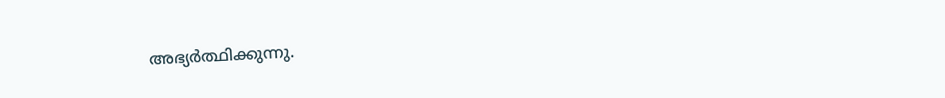അഭ്യര്‍ത്ഥിക്കുന്നു.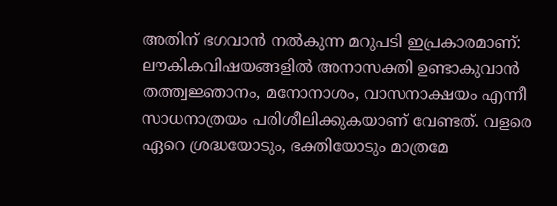അതിന് ഭഗവാന്‍ നല്‍കുന്ന മറുപടി ഇപ്രകാരമാണ്: ലൗകികവിഷയങ്ങളില്‍ അനാസക്തി ഉണ്ടാകുവാന്‍ തത്ത്വജ്ഞാനം, മനോനാശം, വാസനാക്ഷയം എന്നീ സാധനാത്രയം പരിശീലിക്കുകയാണ് വേണ്ടത്. വളരെ ഏറെ ശ്രദ്ധയോടും, ഭക്തിയോടും മാത്രമേ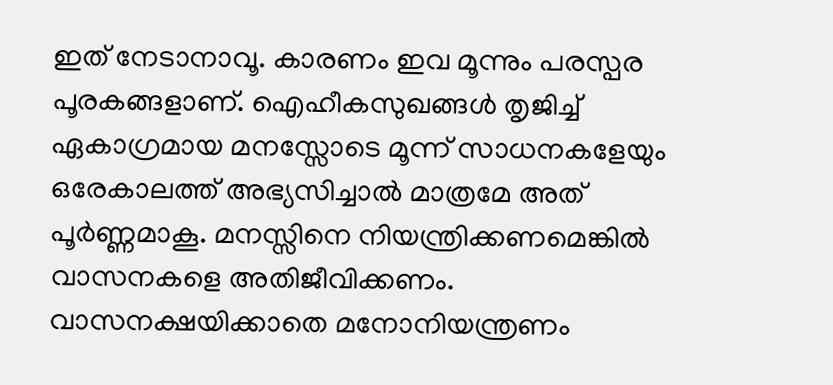ഇത് നേടാനാവൂ. കാരണം ഇവ മൂന്നും പരസ്പര പൂരകങ്ങളാണ്. ഐഹീകസുഖങ്ങള്‍ തൃജിച്ച് ഏകാഗ്രമായ മനസ്സോടെ മൂന്ന് സാധനകളേയും ഒരേകാലത്ത് അഭ്യസിച്ചാല്‍ മാത്രമേ അത് പൂര്‍ണ്ണമാകൂ. മനസ്സിനെ നിയന്ത്രിക്കണമെങ്കില്‍ വാസനകളെ അതിജീവിക്കണം. വാസനക്ഷയിക്കാതെ മനോനിയന്ത്രണം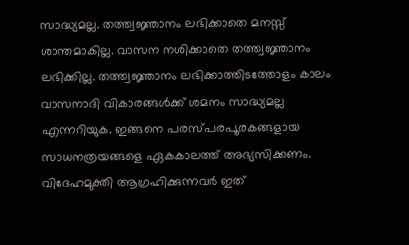സാദ്ധ്യമല്ല. തത്ത്വജ്ഞാനം ലഭിക്കാതെ മനസ്സ് ശാന്തമാകില്ല. വാസന നശിക്കാതെ തത്ത്വജ്ഞാനം ലഭിക്കില്ല. തത്ത്വജ്ഞാനം ലഭിക്കാത്തിടത്തോളം കാലം വാസനാദി വികാരങ്ങള്‍ക്ക് ശമനം സാദ്ധ്യമല്ല എന്നറിയുക. ഇങ്ങനെ പരസ്പരപൂരകങ്ങളായ സാധനത്രയങ്ങളെ ഏകകാലത്ത് അഭ്യസിക്കണം. വിദേഹമുക്തി ആഗ്രഹിക്കുന്നവര്‍ ഇത്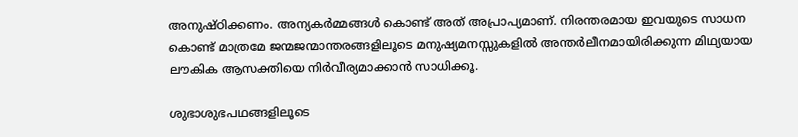അനുഷ്ഠിക്കണം. അന്യകര്‍മ്മങ്ങള്‍ കൊണ്ട് അത് അപ്രാപ്യമാണ്. നിരന്തരമായ ഇവയുടെ സാധന കൊണ്ട് മാത്രമേ ജന്മജന്മാന്തരങ്ങളിലൂടെ മനുഷ്യമനസ്സുകളില്‍ അന്തര്‍ലീനമായിരിക്കുന്ന മിഥ്യയായ ലൗകിക ആസക്തിയെ നിര്‍വീര്യമാക്കാന്‍ സാധിക്കൂ.

ശുഭാശുഭപഥങ്ങളിലൂടെ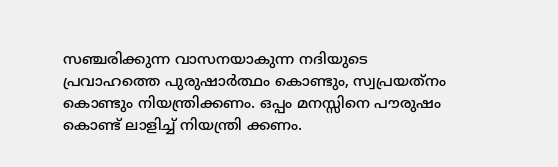സഞ്ചരിക്കുന്ന വാസനയാകുന്ന നദിയുടെ പ്രവാഹത്തെ പുരുഷാര്‍ത്ഥം കൊണ്ടും, സ്വപ്രയത്‌നം കൊണ്ടും നിയന്ത്രിക്കണം. ഒപ്പം മനസ്സിനെ പൗരുഷം കൊണ്ട് ലാളിച്ച് നിയന്ത്രി ക്കണം.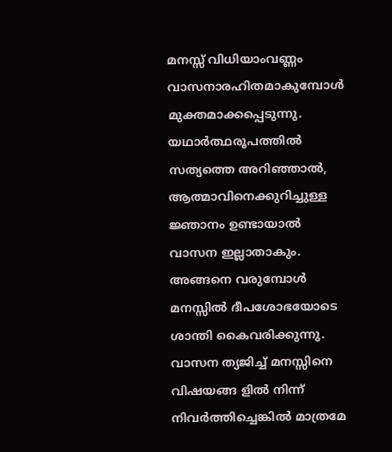മനസ്സ് വിധിയാംവണ്ണം വാസനാരഹിതമാകുമ്പോള്‍ മുക്തമാക്കപ്പെടുന്നു. യഥാര്‍ത്ഥരൂപത്തില്‍ സത്യത്തെ അറിഞ്ഞാല്‍, ആത്മാവിനെക്കുറിച്ചുള്ള ജ്ഞാനം ഉണ്ടായാല്‍ വാസന ഇല്ലാതാകും. അങ്ങനെ വരുമ്പോള്‍ മനസ്സില്‍ ദീപശോഭയോടെ ശാന്തി കൈവരിക്കുന്നു. വാസന ത്യജിച്ച് മനസ്സിനെ വിഷയങ്ങ ളില്‍ നിന്ന് നിവര്‍ത്തിച്ചെങ്കില്‍ മാത്രമേ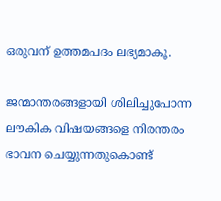ഒരുവന് ഉത്തമപദം ലഭ്യമാകൂ.

ജന്മാന്തരങ്ങളായി ശിലിച്ചുപോന്ന ലൗകിക വിഷയങ്ങളെ നിരന്തരം ഭാവന ചെയ്യുന്നതുകൊണ്ട്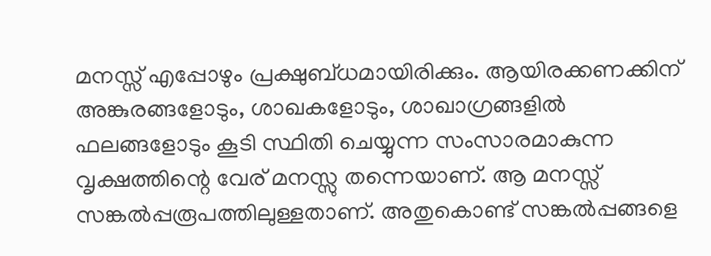മനസ്സ് എപ്പോഴും പ്രക്ഷുബ്ധമായിരിക്കും. ആയിരക്കണക്കിന് അങ്കുരങ്ങളോടും, ശാഖകളോടും, ശാഖാഗ്രങ്ങളില്‍ ഫലങ്ങളോടും കൂടി സ്ഥിതി ചെയ്യുന്ന സംസാരമാകുന്ന വൃക്ഷത്തിന്റെ വേര് മനസ്സു തന്നെയാണ്. ആ മനസ്സ് സങ്കല്‍പ്പരൂപത്തിലുള്ളതാണ്. അതുകൊണ്ട് സങ്കല്‍പ്പങ്ങളെ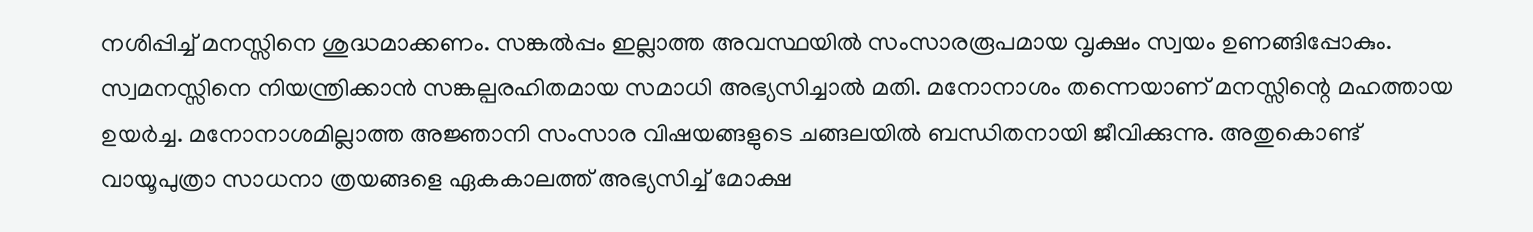നശിപ്പിച്ച് മനസ്സിനെ ശുദ്ധമാക്കണം. സങ്കല്‍പ്പം ഇല്ലാത്ത അവസ്ഥയില്‍ സംസാരരൂപമായ വൃക്ഷം സ്വയം ഉണങ്ങിപ്പോകും. സ്വമനസ്സിനെ നിയന്ത്രിക്കാന്‍ സങ്കല്പരഹിതമായ സമാധി അഭ്യസിച്ചാല്‍ മതി. മനോനാശം തന്നെയാണ് മനസ്സിന്റെ മഹത്തായ ഉയര്‍ച്ച. മനോനാശമില്ലാത്ത അജ്ഞാനി സംസാര വിഷയങ്ങളുടെ ചങ്ങലയില്‍ ബന്ധിതനായി ജീവിക്കുന്നു. അതുകൊണ്ട് വായൂപുത്രാ സാധനാ ത്രയങ്ങളെ ഏകകാലത്ത് അഭ്യസിച്ച് മോക്ഷ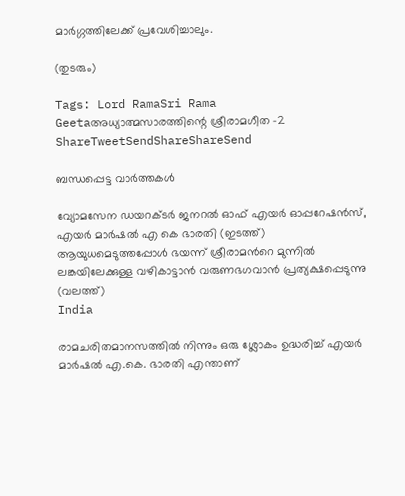മാര്‍ഗ്ഗത്തിലേക്ക് പ്രവേശിച്ചാലും.

(തുടരും)

Tags: Lord RamaSri Rama Geetaഅധ്യാത്മസാരത്തിന്റെ ശ്രീരാമഗീത -2
ShareTweetSendShareShareSend

ബന്ധപ്പെട്ട വാര്‍ത്തകള്‍

വ്യോമസേന ഡയറക്ടർ ജനറൽ ഓഫ് എയർ ഓപ്പറേഷൻസ്, എയർ മാർഷൽ എ കെ ഭാരതി (ഇടത്ത്) ആയുധമെടുത്തപ്പോള്‍ ഭയന്ന് ശ്രീരാമന്‍റെ മുന്നില്‍ ലങ്കയിലേക്കുള്ള വഴികാട്ടാന്‍ വരുണഭഗവാന്‍ പ്രത്യക്ഷപ്പെടുന്നു (വലത്ത്)
India

രാമചരിതമാനസത്തില്‍ നിന്നും ഒരു ശ്ലോകം ഉദ്ധരിച്ച് എയര്‍ മാര്‍ഷല്‍ എ.കെ. ഭാരതി എന്താണ്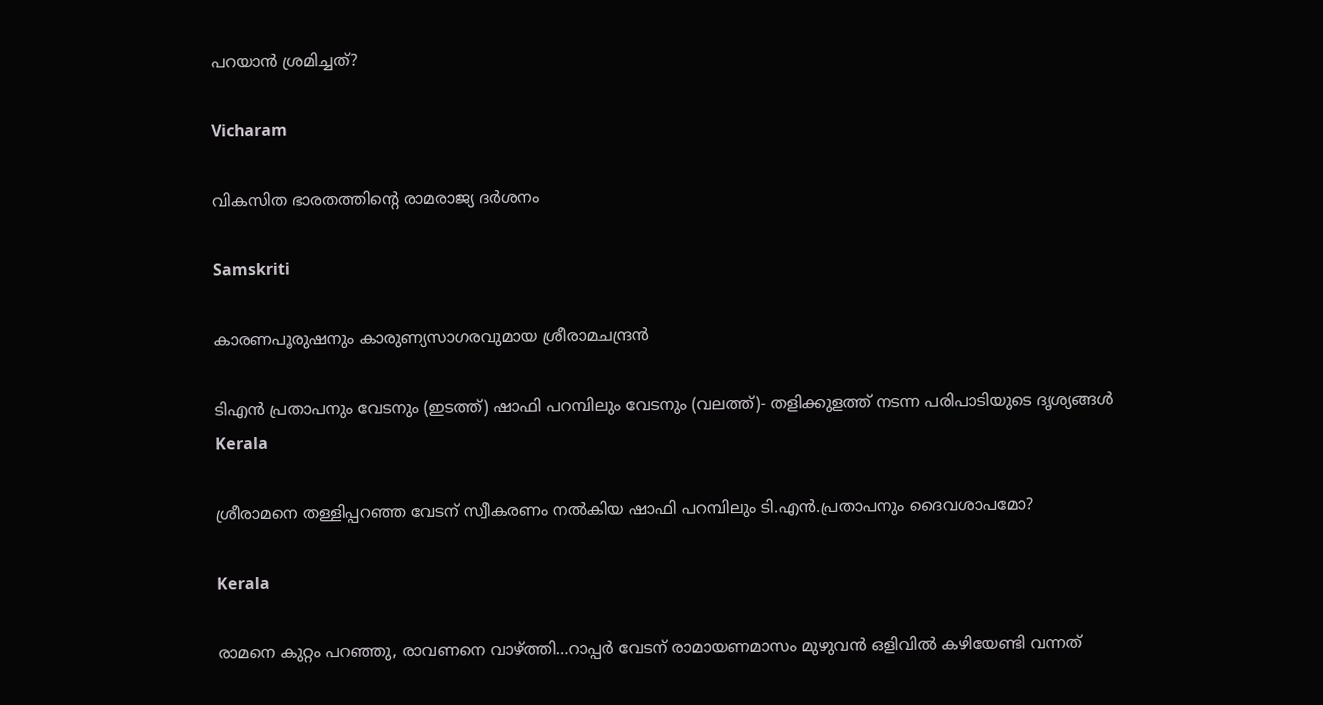പറയാന്‍ ശ്രമിച്ചത്?

Vicharam

വികസിത ഭാരതത്തിന്റെ രാമരാജ്യ ദര്‍ശനം

Samskriti

കാരണപൂരുഷനും കാരുണ്യസാഗരവുമായ ശ്രീരാമചന്ദ്രന്‍

ടിഎന്‍ പ്രതാപനും വേടനും (ഇടത്ത്) ഷാഫി പറമ്പിലും വേടനും (വലത്ത്)- തളിക്കുളത്ത് നടന്ന പരിപാടിയുടെ ദൃശ്യങ്ങള്‍
Kerala

ശ്രീരാമനെ തള്ളിപ്പറഞ്ഞ വേടന് സ്വീകരണം നല്‍കിയ ഷാഫി പറമ്പിലും ടി.എന്‍.പ്രതാപനും ദൈവശാപമോ?

Kerala

രാമനെ കുറ്റം പറഞ്ഞു, രാവണനെ വാഴ്‌ത്തി…റാപ്പര്‍ വേടന് രാമായണമാസം മുഴുവന്‍ ഒളിവില്‍ കഴിയേണ്ടി വന്നത്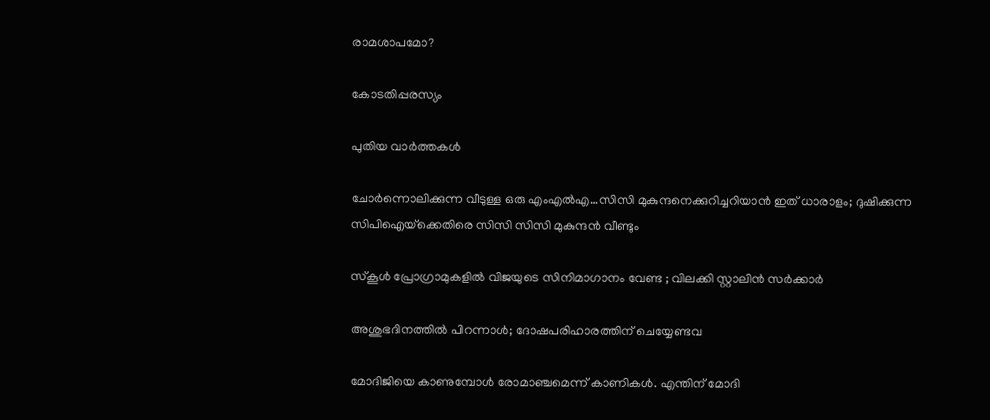രാമശാപമോ?

കോടതിപ്പരസ്യം

പുതിയ വാര്‍ത്തകള്‍

ചോര്‍ന്നൊലിക്കുന്ന വീടുള്ള ഒരു എംഎല്‍എ…സിസി മുകുന്ദനെക്കുറിച്ചറിയാന്‍ ഇത് ധാരാളം; ദുഷിക്കുന്ന സിപിഐയ്‌ക്കെതിരെ സിസി സിസി മുകുന്ദന്‍ വീണ്ടും

സ്കൂൾ പ്രോഗ്രാമുകളിൽ വിജയുടെ സിനിമാഗാനം വേണ്ട ; വിലക്കി സ്റ്റാലിൻ സർക്കാർ

അശുഭദിനത്തിൽ പിറന്നാൾ; ദോഷപരിഹാരത്തിന് ചെയ്യേണ്ടവ

മോദിജിയെ കാണുമ്പോള്‍ രോമാഞ്ചമെന്ന് കാണികള്‍. എന്തിന് മോദി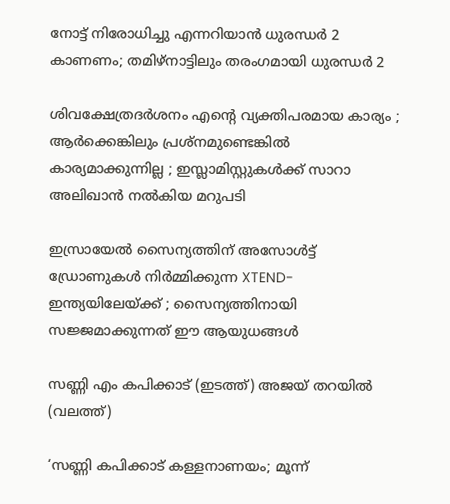നോട്ട് നിരോധിച്ചു എന്നറിയാന്‍ ധുരന്ധര്‍ 2 കാണണം; തമിഴ്നാട്ടിലും തരംഗമായി ധുരന്ധര്‍ 2

ശിവക്ഷേത്രദർശനം എന്റെ വ്യക്തിപരമായ കാര്യം ; ആർക്കെങ്കിലും പ്രശ്‌നമുണ്ടെങ്കിൽ കാര്യമാക്കുന്നില്ല ; ഇസ്ലാമിസ്റ്റുകൾക്ക് സാറാ അലിഖാൻ നൽകിയ മറുപടി

ഇസ്രായേൽ സൈന്യത്തിന് അസോൾട്ട് ഡ്രോണുകൾ നിർമ്മിക്കുന്ന XTEND- ഇന്ത്യയിലേയ്‌ക്ക് ; സൈന്യത്തിനായി സജ്ജമാക്കുന്നത് ഈ ആയുധങ്ങൾ

സണ്ണി എം കപിക്കാട് (ഇടത്ത്) അജയ് തറയില്‍ (വലത്ത്)

‘സണ്ണി കപിക്കാട് കള്ളനാണയം; മൂന്ന്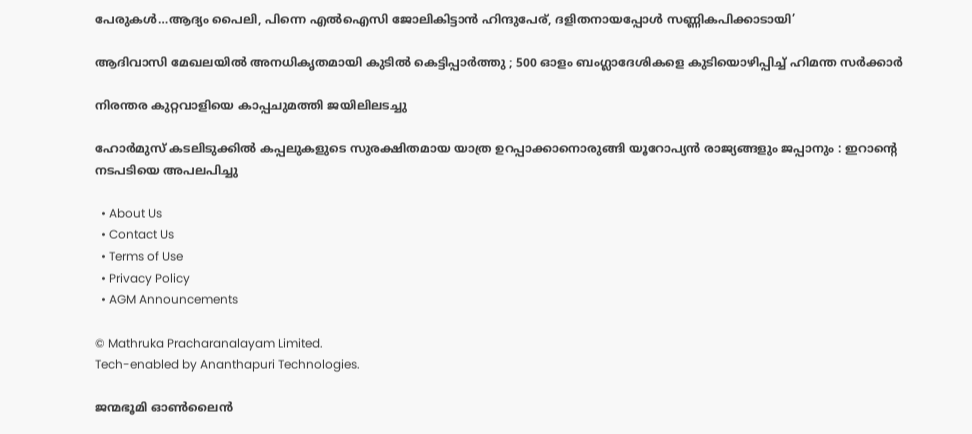പേരുകള്‍…ആദ്യം പൈലി, പിന്നെ എല്‍ഐസി ജോലികിട്ടാന്‍ ഹിന്ദുപേര്, ദളിതനായപ്പോള്‍ സണ്ണികപിക്കാടായി’

ആദിവാസി മേഖലയിൽ അനധികൃതമായി കുടിൽ കെട്ടിപ്പാർത്തു ; 500 ഓളം ബംഗ്ലാദേശികളെ കുടിയൊഴിപ്പിച്ച് ഹിമന്ത സർക്കാർ

നിരന്തര കുറ്റവാളിയെ കാപ്പചുമത്തി ജയിലിലടച്ചു

ഹോർമുസ് കടലിടുക്കിൽ കപ്പലുകളുടെ സുരക്ഷിതമായ യാത്ര ഉറപ്പാക്കാനൊരുങ്ങി യൂറോപ്യൻ രാജ്യങ്ങളും ജപ്പാനും : ഇറാന്റെ നടപടിയെ അപലപിച്ചു

  • About Us
  • Contact Us
  • Terms of Use
  • Privacy Policy
  • AGM Announcements

© Mathruka Pracharanalayam Limited.
Tech-enabled by Ananthapuri Technologies.

ജന്മഭൂമി ഓണ്‍ലൈന്‍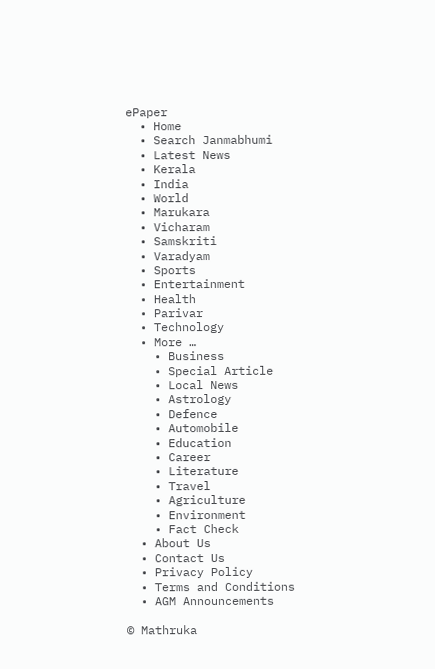ePaper
  • Home
  • Search Janmabhumi
  • Latest News
  • Kerala
  • India
  • World
  • Marukara
  • Vicharam
  • Samskriti
  • Varadyam
  • Sports
  • Entertainment
  • Health
  • Parivar
  • Technology
  • More …
    • Business
    • Special Article
    • Local News
    • Astrology
    • Defence
    • Automobile
    • Education
    • Career
    • Literature
    • Travel
    • Agriculture
    • Environment
    • Fact Check
  • About Us
  • Contact Us
  • Privacy Policy
  • Terms and Conditions
  • AGM Announcements

© Mathruka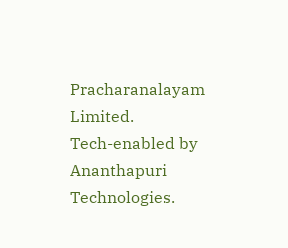Pracharanalayam Limited.
Tech-enabled by Ananthapuri Technologies.